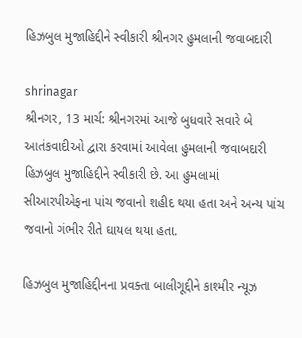હિઝબુલ મુજાહિદ્દીને સ્વીકારી શ્રીનગર હુમલાની જવાબદારી

shrinagar
શ્રીનગર, 13 માર્ચ: શ્રીનગરમાં આજે બુધવારે સવારે બે આતંકવાદીઓ દ્વારા કરવામાં આવેલા હુમલાની જવાબદારી હિઝબુલ મુજાહિદ્દીને સ્વીકારી છે. આ હુમલામાં સીઆરપીએફના પાંચ જવાનો શહીદ થયા હતા અને અન્ય પાંચ જવાનો ગંભીર રીતે ઘાયલ થયા હતા.

હિઝબુલ મુજાહિદ્દીનના પ્રવક્તા બાલીગૂદ્દીને કાશ્મીર ન્યૂઝ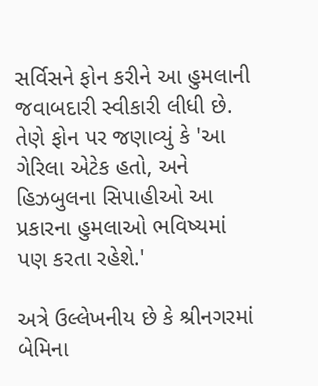સર્વિસને ફોન કરીને આ હુમલાની જવાબદારી સ્વીકારી લીધી છે. તેણે ફોન પર જણાવ્યું કે 'આ ગેરિલા એટેક હતો, અને હિઝબુલના સિપાહીઓ આ પ્રકારના હુમલાઓ ભવિષ્યમાં પણ કરતા રહેશે.'

અત્રે ઉલ્લેખનીય છે કે શ્રીનગરમાં બેમિના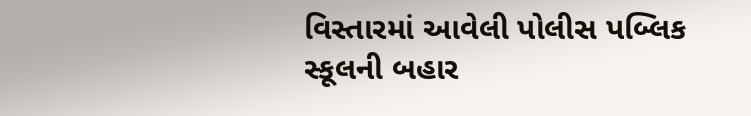વિસ્તારમાં આવેલી પોલીસ પબ્લિક સ્કૂલની બહાર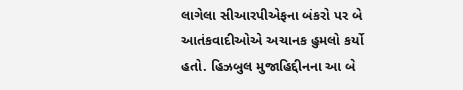લાગેલા સીઆરપીએફના બંકરો પર બે આતંકવાદીઓએ અચાનક હુમલો કર્યો હતો. હિઝબુલ મુજાહિદ્દીનના આ બે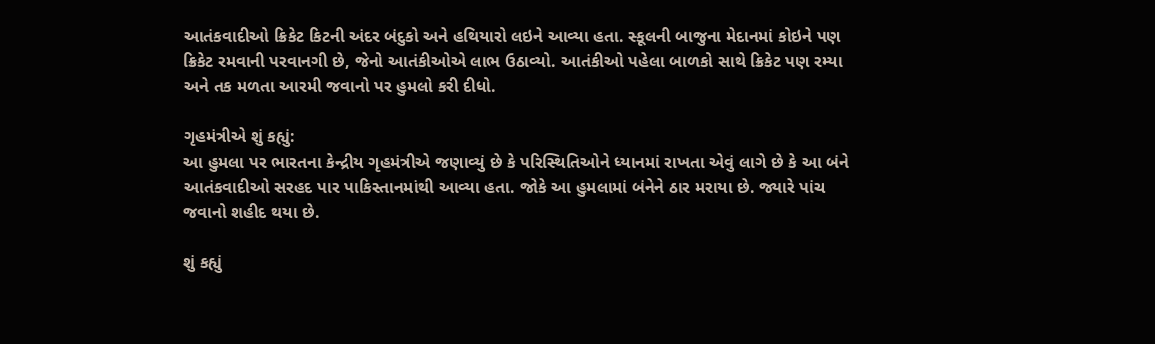આતંકવાદીઓ ક્રિકેટ કિટની અંદર બંદુકો અને હથિયારો લઇને આવ્યા હતા. સ્કૂલની બાજુના મેદાનમાં કોઇને પણ ક્રિકેટ રમવાની પરવાનગી છે, જેનો આતંકીઓએ લાભ ઉઠાવ્યો. આતંકીઓ પહેલા બાળકો સાથે ક્રિકેટ પણ રમ્યા અને તક મળતા આરમી જવાનો પર હુમલો કરી દીધો.

ગૃહમંત્રીએ શું કહ્યું:
આ હુમલા પર ભારતના કેન્દ્રીય ગૃહમંત્રીએ જણાવ્યું છે કે પરિસ્થિતિઓને ધ્યાનમાં રાખતા એવું લાગે છે કે આ બંને આતંકવાદીઓ સરહદ પાર પાકિસ્તાનમાંથી આવ્યા હતા. જોકે આ હુમલામાં બંનેને ઠાર મરાયા છે. જ્યારે પાંચ જવાનો શહીદ થયા છે.

શું કહ્યું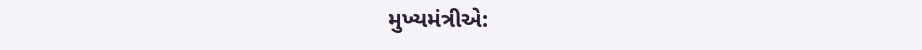મુખ્યમંત્રીએ: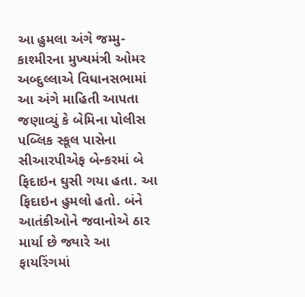આ હુમલા અંગે જમ્મુ-કાશ્મીરના મુખ્યમંત્રી ઓમર અબ્દુલ્લાએ વિધાનસભામાં આ અંગે માહિતી આપતા જણાવ્યું કે બેમિના પોલીસ પબ્લિક સ્કૂલ પાસેના સીઆરપીએફ બેન્કરમાં બે ફિદાઇન ઘુસી ગયા હતા. આ ફિદાઇન હુમલો હતો. બંને આતંકીઓને જવાનોએ ઠાર માર્યા છે જ્યારે આ ફાયરિંગમાં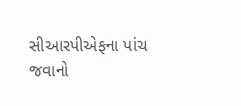સીઆરપીએફના પાંચ જવાનો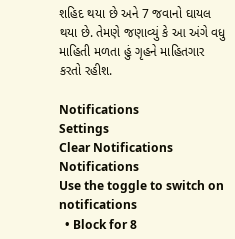શહિદ થયા છે અને 7 જવાનો ઘાયલ થયા છે. તેમણે જણાવ્યું કે આ અંગે વધુ માહિતી મળતા હું ગૃહને માહિતગાર કરતો રહીશ.

Notifications
Settings
Clear Notifications
Notifications
Use the toggle to switch on notifications
  • Block for 8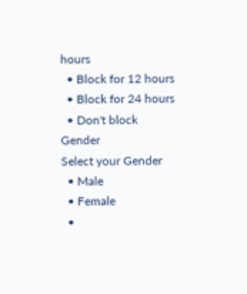hours
  • Block for 12 hours
  • Block for 24 hours
  • Don't block
Gender
Select your Gender
  • Male
  • Female
  •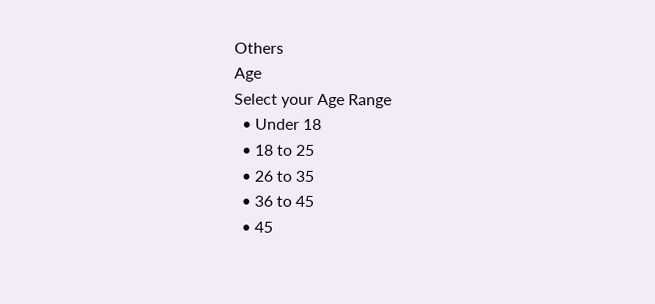Others
Age
Select your Age Range
  • Under 18
  • 18 to 25
  • 26 to 35
  • 36 to 45
  • 45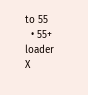to 55
  • 55+
loader
X